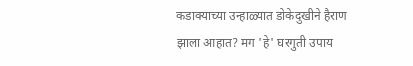कडाक्याच्या उन्हाळ्यात डोकेदुखीने हैराण झाला आहात? मग 'हे' घरगुती उपाय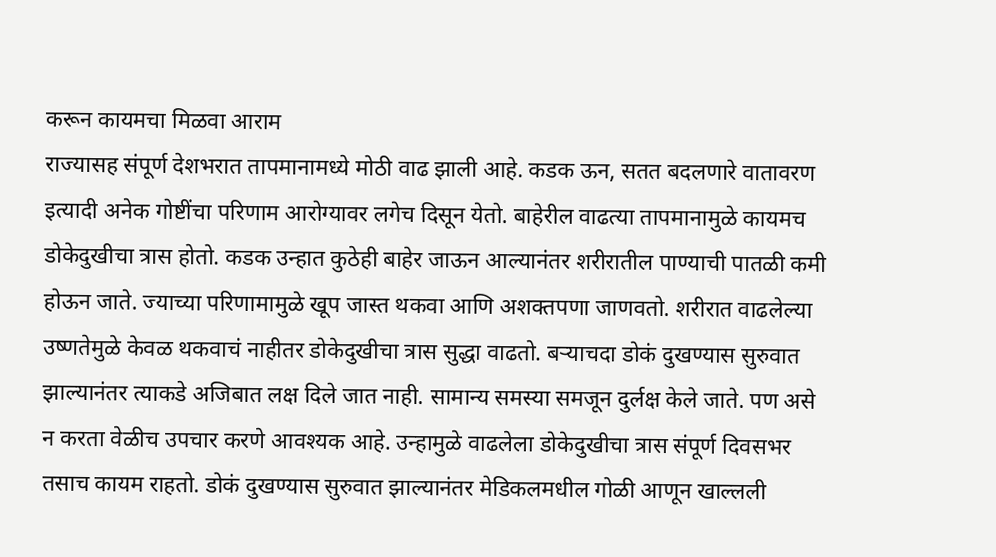करून कायमचा मिळवा आराम
राज्यासह संपूर्ण देशभरात तापमानामध्ये मोठी वाढ झाली आहे. कडक ऊन, सतत बदलणारे वातावरण इत्यादी अनेक गोष्टींचा परिणाम आरोग्यावर लगेच दिसून येतो. बाहेरील वाढत्या तापमानामुळे कायमच डोकेदुखीचा त्रास होतो. कडक उन्हात कुठेही बाहेर जाऊन आल्यानंतर शरीरातील पाण्याची पातळी कमी होऊन जाते. ज्याच्या परिणामामुळे खूप जास्त थकवा आणि अशक्तपणा जाणवतो. शरीरात वाढलेल्या उष्णतेमुळे केवळ थकवाचं नाहीतर डोकेदुखीचा त्रास सुद्धा वाढतो. बऱ्याचदा डोकं दुखण्यास सुरुवात झाल्यानंतर त्याकडे अजिबात लक्ष दिले जात नाही. सामान्य समस्या समजून दुर्लक्ष केले जाते. पण असे न करता वेळीच उपचार करणे आवश्यक आहे. उन्हामुळे वाढलेला डोकेदुखीचा त्रास संपूर्ण दिवसभर तसाच कायम राहतो. डोकं दुखण्यास सुरुवात झाल्यानंतर मेडिकलमधील गोळी आणून खाल्लली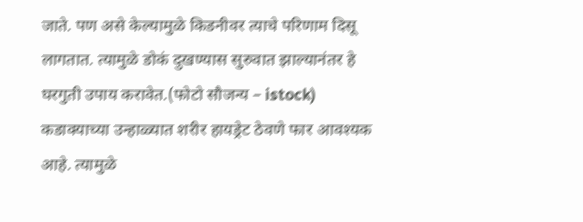जाते. पण असे केल्यामुळे किडनीवर त्याचे परिणाम दिसू लागतात. त्यामुळे डोकं दुखण्यास सुरुवात झाल्यानंतर हे घरगुती उपाय करावेत.(फोटो सौजन्य – istock)
कडाक्याच्या उन्हाळ्यात शरीर हायड्रेट ठेवणे फार आवश्यक आहे. त्यामुळे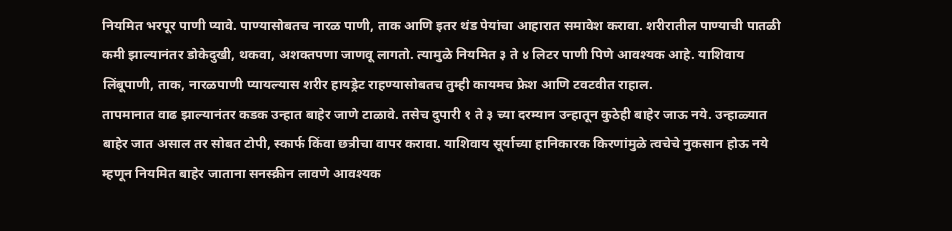नियमित भरपूर पाणी प्यावे. पाण्यासोबतच नारळ पाणी, ताक आणि इतर थंड पेयांचा आहारात समावेश करावा. शरीरातील पाण्याची पातळी कमी झाल्यानंतर डोकेदुखी, थकवा, अशक्तपणा जाणवू लागतो. त्यामुळे नियमित ३ ते ४ लिटर पाणी पिणे आवश्यक आहे. याशिवाय लिंबूपाणी, ताक, नारळपाणी प्यायल्यास शरीर हायड्रेट राहण्यासोबतच तुम्ही कायमच फ्रेश आणि टवटवीत राहाल.
तापमानात वाढ झाल्यानंतर कडक उन्हात बाहेर जाणे टाळावे. तसेच दुपारी १ ते ३ च्या दरम्यान उन्हातून कुठेही बाहेर जाऊ नये. उन्हाळ्यात बाहेर जात असाल तर सोबत टोपी, स्कार्फ किंवा छत्रीचा वापर करावा. याशिवाय सूर्याच्या हानिकारक किरणांमुळे त्वचेचे नुकसान होऊ नये म्हणून नियमित बाहेर जाताना सनस्क्रीन लावणे आवश्यक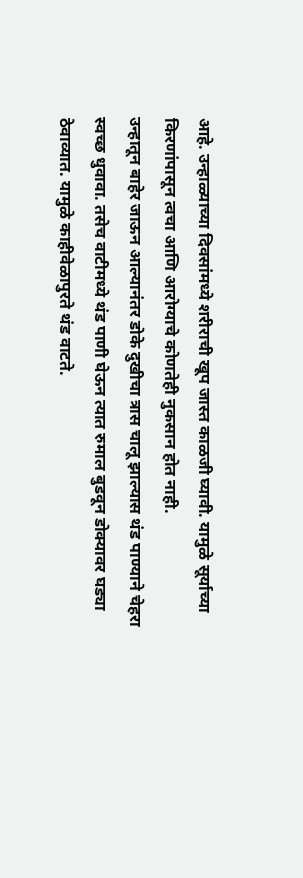आहे. उन्हाळ्याच्या दिवसांमध्ये शरीराची खूप जास्त काळजी घ्यावी. यामुळे सूर्याच्या किरणांपासून त्वचा आणि आरोग्याचे कोणतेही नुकसान होत नाही.
उन्हातून बाहेर जाऊन आल्यानंतर डोके दुखीचा त्रास चालू झाल्यास थंड पाण्याने चेहरा स्वच्छ धुवावा. तसेच वाटीमध्ये थंड पाणी घेऊन त्यात रुमाल बुडवून डोक्यावर घड्या ठेवाव्यात. यामुळे काहीवेळापुरते थंड वाटते.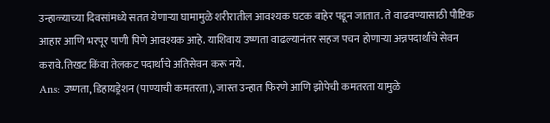उन्हाळ्याच्या दिवसांमध्ये सतत येणाऱ्या घामामुळे शरीरातील आवश्यक घटक बाहेर पडून जातात. ते वाढवण्यासाठी पौष्टिक आहार आणि भरपूर पाणी पिणे आवश्यक आहे. याशिवाय उष्णता वाढल्यानंतर सहज पचन होणाऱ्या अन्नपदार्थांचे सेवन करावे.तिखट किंवा तेलकट पदार्थांचे अतिसेवन करू नये.
Ans: उष्णता, डिहायड्रेशन (पाण्याची कमतरता), जास्त उन्हात फिरणे आणि झोपेची कमतरता यामुळे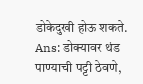डोकेदुखी होऊ शकते.
Ans: डोक्यावर थंड पाण्याची पट्टी ठेवणे,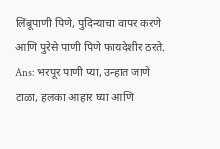लिंबूपाणी पिणे, पुदिन्याचा वापर करणे आणि पुरेसे पाणी पिणे फायदेशीर ठरते.
Ans: भरपूर पाणी प्या, उन्हात जाणे टाळा, हलका आहार घ्या आणि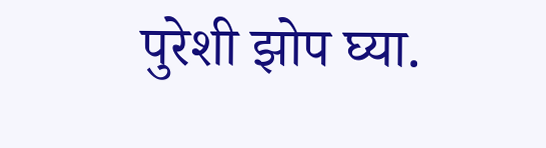पुरेशी झोप घ्या.